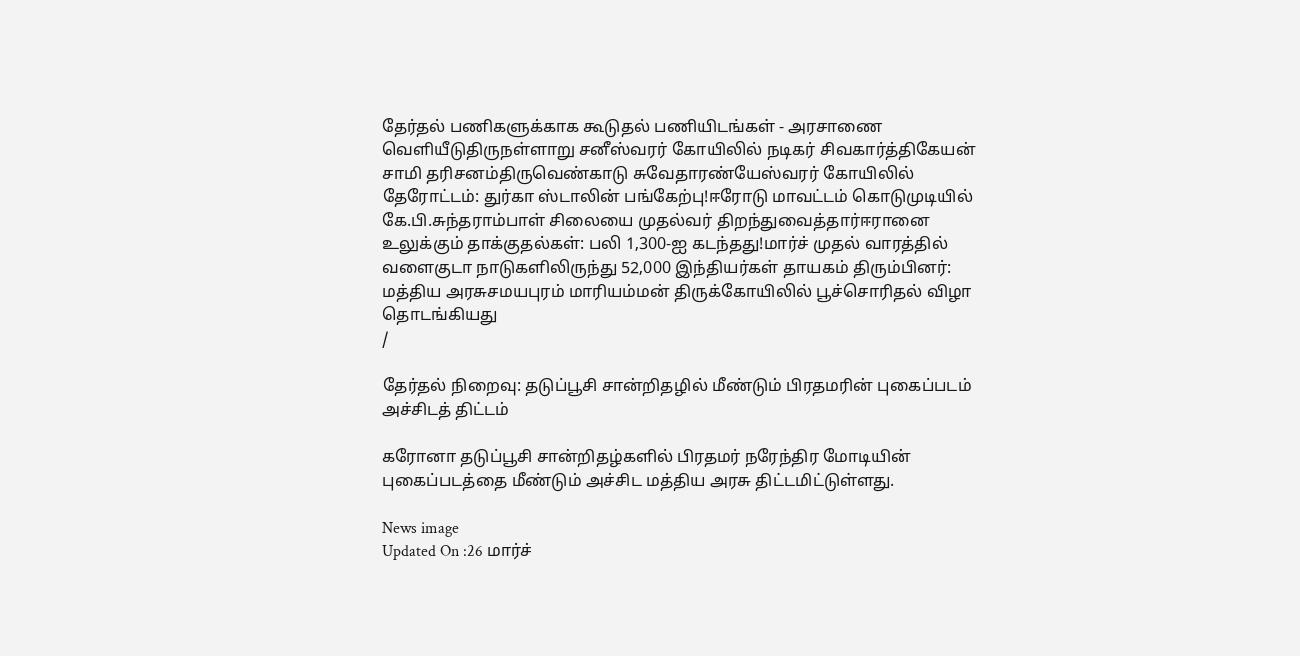தேர்தல் பணிகளுக்காக கூடுதல் பணியிடங்கள் - அரசாணை வெளியீடுதிருநள்ளாறு சனீஸ்வரர் கோயிலில் நடிகர் சிவகார்த்திகேயன் சாமி தரிசனம்திருவெண்காடு சுவேதாரண்யேஸ்வரர் கோயிலில் தேரோட்டம்: துர்கா ஸ்டாலின் பங்கேற்பு!ஈரோடு மாவட்டம் கொடுமுடியில் கே.பி.சுந்தராம்பாள் சிலையை முதல்வர் திறந்துவைத்தார்ஈரானை உலுக்கும் தாக்குதல்கள்: பலி 1,300-ஐ கடந்தது!மார்ச் முதல் வாரத்தில் வளைகுடா நாடுகளிலிருந்து 52,000 இந்தியர்கள் தாயகம் திரும்பினர்: மத்திய அரசுசமயபுரம் மாரியம்மன் திருக்கோயிலில் பூச்சொரிதல் விழா தொடங்கியது
/

தேர்தல் நிறைவு: தடுப்பூசி சான்றிதழில் மீண்டும் பிரதமரின் புகைப்படம் அச்சிடத் திட்டம்

கரோனா தடுப்பூசி சான்றிதழ்களில் பிரதமர் நரேந்திர மோடியின் புகைப்படத்தை மீண்டும் அச்சிட மத்திய அரசு திட்டமிட்டுள்ளது.

News image
Updated On :26 மார்ச்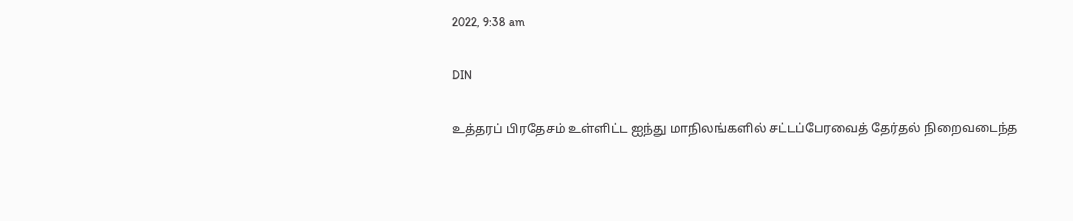2022, 9:38 am

DIN

உத்தரப் பிரதேசம் உள்ளிட்ட ஐந்து மாநிலங்களில் சட்டப்பேரவைத் தேர்தல் நிறைவடைந்த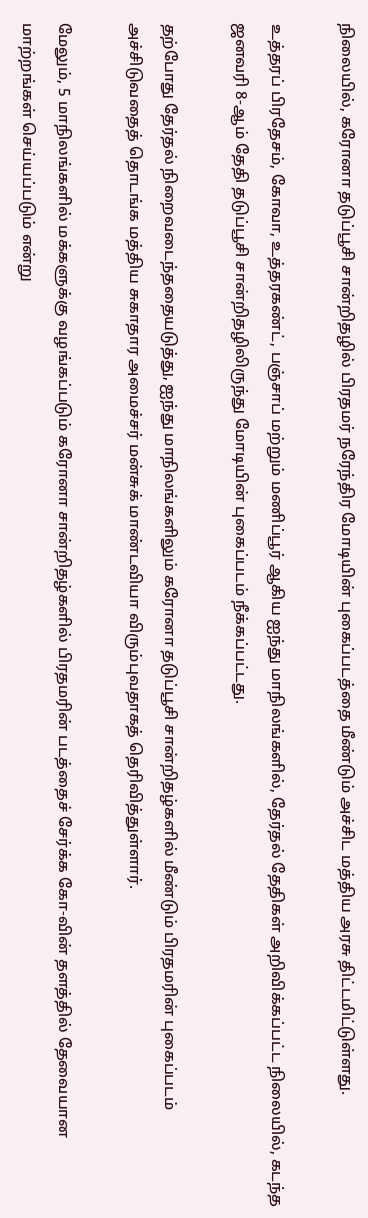நிலையில், கரோனா தடுப்பூசி சான்றிதழில் பிரதமர் நரேந்திர மோடியின் புகைப்படத்தை மீண்டும் அச்சிட மத்திய அரசு திட்டமிட்டுள்ளது.

உத்தரப் பிரதேசம், கோவா, உத்தரகண்ட், பஞ்சாப் மற்றும் மணிப்பூர் ஆகிய ஐந்து மாநிலங்களில், தேர்தல் தேதிகள் அறிவிக்கப்பட்ட நிலையில், கடந்த ஜனவரி 8-ஆம் தேதி தடுப்பூசி சான்றிதழிலிருந்து மோடியின் புகைப்படம் நீக்கப்பட்டது.

தற்போது தேர்தல் நிறைவடைந்ததையடுத்து, ஐந்து மாநிலங்களிலும் கரோனா தடுப்பூசி சான்றிதழ்களில் மீண்டும் பிரதமரின் புகைப்படம் அச்சிடுவதைத் தொடங்க மத்திய சுகாதார அமைச்சர் மன்சுக் மாண்டவியா விரும்புவதாகத் தெரிவித்துள்ளார்.

மேலும், 5 மாநிலங்களில் மக்களுக்கு வழங்கப்படும் கரோனா சான்றிதழ்களில் பிரதமரின் படத்தைச் சேர்க்க கோ-வின் தளத்தில் தேவையான மாற்றங்கள் செய்யப்படும் என்று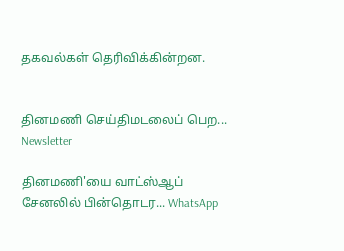தகவல்கள் தெரிவிக்கின்றன.


தினமணி செய்திமடலைப் பெற... Newsletter

தினமணி'யை வாட்ஸ்ஆப் சேனலில் பின்தொடர... WhatsApp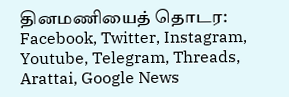தினமணியைத் தொடர: Facebook, Twitter, Instagram, Youtube, Telegram, Threads, Arattai, Google News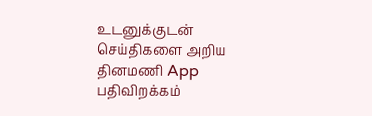உடனுக்குடன் செய்திகளை அறிய தினமணி App பதிவிறக்கம்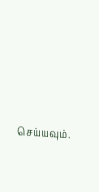செய்யவும்.